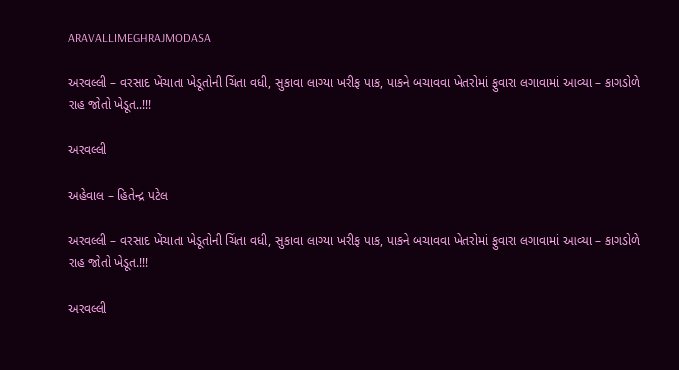ARAVALLIMEGHRAJMODASA

અરવલ્લી – વરસાદ ખેંચાતા ખેડૂતોની ચિંતા વધી, સુકાવા લાગ્યા ખરીફ પાક, પાકને બચાવવા ખેતરોમાં ફુવારા લગાવામાં આવ્યા – કાગડોળે રાહ જોતો ખેડૂત..!!!

અરવલ્લી

અહેવાલ – હિતેન્દ્ર પટેલ

અરવલ્લી – વરસાદ ખેંચાતા ખેડૂતોની ચિંતા વધી, સુકાવા લાગ્યા ખરીફ પાક, પાકને બચાવવા ખેતરોમાં ફુવારા લગાવામાં આવ્યા – કાગડોળે રાહ જોતો ખેડૂત.!!!

અરવલ્લી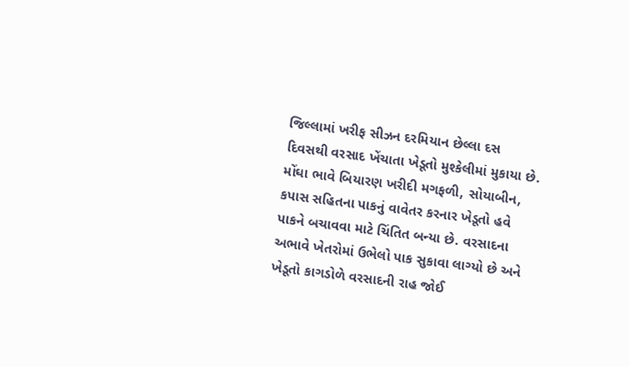જિલ્લામાં ખરીફ સીઝન દરમિયાન છેલ્લા દસ દિવસથી વરસાદ ખેંચાતા ખેડૂતો મુશ્કેલીમાં મુકાયા છે. મોંઘા ભાવે બિયારણ ખરીદી મગફળી, સોયાબીન, કપાસ સહિતના પાકનું વાવેતર કરનાર ખેડૂતો હવે પાકને બચાવવા માટે ચિંતિત બન્યા છે. વરસાદના અભાવે ખેતરોમાં ઉભેલો પાક સુકાવા લાગ્યો છે અને ખેડૂતો કાગડોળે વરસાદની રાહ જોઈ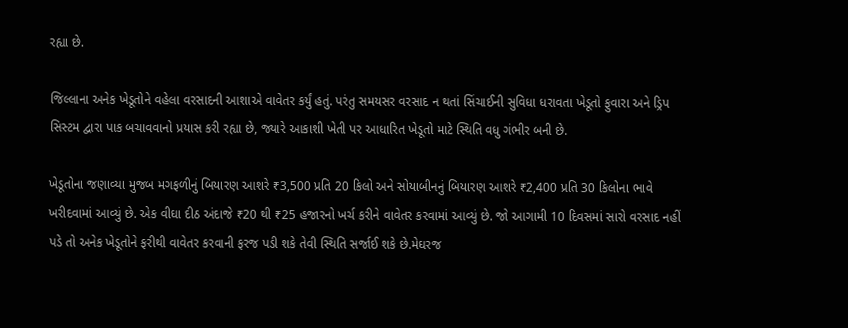રહ્યા છે.

જિલ્લાના અનેક ખેડૂતોને વહેલા વરસાદની આશાએ વાવેતર કર્યું હતું. પરંતુ સમયસર વરસાદ ન થતાં સિંચાઈની સુવિધા ધરાવતા ખેડૂતો ફુવારા અને ડ્રિપ સિસ્ટમ દ્વારા પાક બચાવવાનો પ્રયાસ કરી રહ્યા છે, જ્યારે આકાશી ખેતી પર આધારિત ખેડૂતો માટે સ્થિતિ વધુ ગંભીર બની છે.

ખેડૂતોના જણાવ્યા મુજબ મગફળીનું બિયારણ આશરે ₹3,500 પ્રતિ 20 કિલો અને સોયાબીનનું બિયારણ આશરે ₹2,400 પ્રતિ 30 કિલોના ભાવે ખરીદવામાં આવ્યું છે. એક વીઘા દીઠ અંદાજે ₹20 થી ₹25 હજારનો ખર્ચ કરીને વાવેતર કરવામાં આવ્યું છે. જો આગામી 10 દિવસમાં સારો વરસાદ નહીં પડે તો અનેક ખેડૂતોને ફરીથી વાવેતર કરવાની ફરજ પડી શકે તેવી સ્થિતિ સર્જાઈ શકે છે.મેઘરજ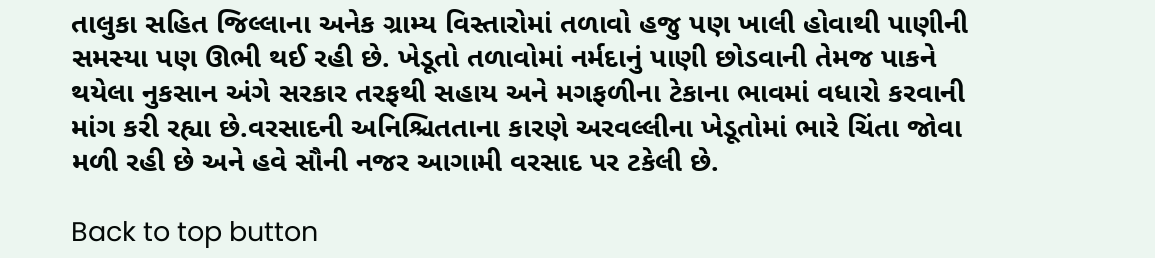તાલુકા સહિત જિલ્લાના અનેક ગ્રામ્ય વિસ્તારોમાં તળાવો હજુ પણ ખાલી હોવાથી પાણીની સમસ્યા પણ ઊભી થઈ રહી છે. ખેડૂતો તળાવોમાં નર્મદાનું પાણી છોડવાની તેમજ પાકને થયેલા નુકસાન અંગે સરકાર તરફથી સહાય અને મગફળીના ટેકાના ભાવમાં વધારો કરવાની માંગ કરી રહ્યા છે.વરસાદની અનિશ્ચિતતાના કારણે અરવલ્લીના ખેડૂતોમાં ભારે ચિંતા જોવા મળી રહી છે અને હવે સૌની નજર આગામી વરસાદ પર ટકેલી છે.

Back to top button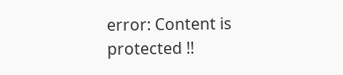error: Content is protected !!